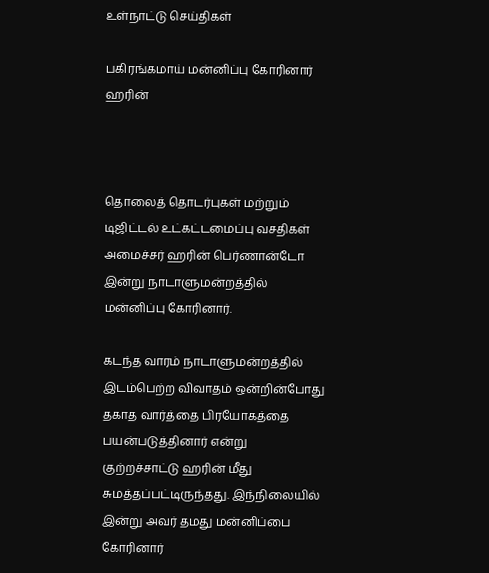உள்நாட்டு செய்திகள்

பகிரங்கமாய் மன்னிப்பு கோரினார் ஹரின்



தொலைத் தொடர்புகள் மற்றும் டிஜிட்டல் உட்கட்டமைப்பு வசதிகள் அமைச்சர் ஹரின் பெர்ணான்டோ இன்று நாடாளுமன்றத்தில் மன்னிப்பு கோரினார்.

கடந்த வாரம் நாடாளுமன்றத்தில் இடம்பெற்ற விவாதம் ஒன்றின்போது தகாத வார்த்தை பிரயோகத்தை பயன்படுத்தினார் என்று குற்றச்சாட்டு ஹரின் மீது சுமத்தப்பட்டிருந்தது. இந்நிலையில் இன்று அவர் தமது மன்னிப்பை கோரினார்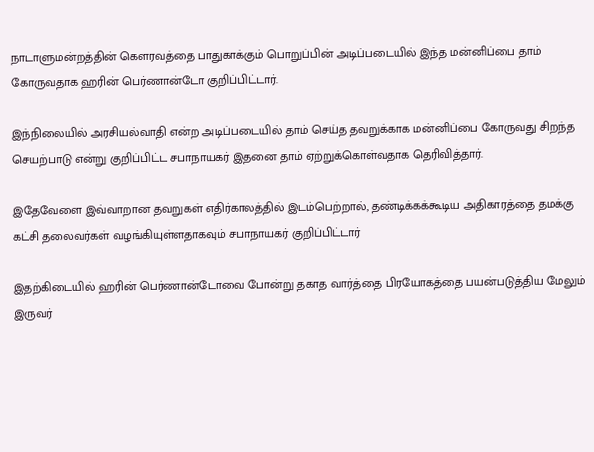நாடாளுமன்றத்தின் கௌரவத்தை பாதுகாக்கும் பொறுப்பின் அடிப்படையில் இந்த மன்னிப்பை தாம் கோருவதாக ஹரின் பெர்ணான்டோ குறிப்பிட்டார்.

இந்நிலையில் அரசியல்வாதி என்ற அடிப்படையில் தாம் செய்த தவறுக்காக மன்னிப்பை கோருவது சிறந்த செயற்பாடு என்று குறிப்பிட்ட சபாநாயகர் இதனை தாம் ஏற்றுக்கொள்வதாக தெரிவித்தார்.

இதேவேளை இவ்வாறான தவறுகள் எதிர்காலத்தில் இடம்பெற்றால், தண்டிக்கக்கூடிய அதிகாரத்தை தமக்கு கட்சி தலைவர்கள் வழங்கியுள்ளதாகவும் சபாநாயகர் குறிப்பிட்டார்

இதற்கிடையில் ஹரின் பெர்ணான்டோவை போன்று தகாத வார்த்தை பிரயோகத்தை பயன்படுத்திய மேலும் இருவர்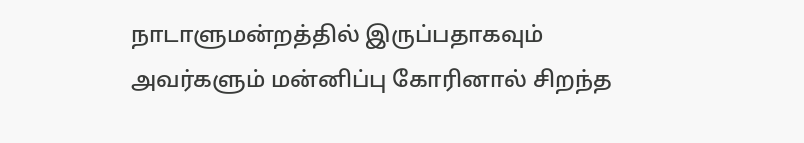நாடாளுமன்றத்தில் இருப்பதாகவும் அவர்களும் மன்னிப்பு கோரினால் சிறந்த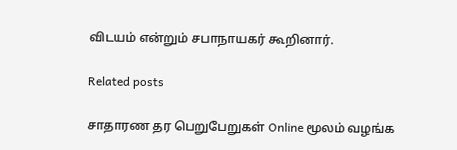விடயம் என்றும் சபாநாயகர் கூறினார்.

Related posts

சாதாரண தர பெறுபேறுகள் Online மூலம் வழங்க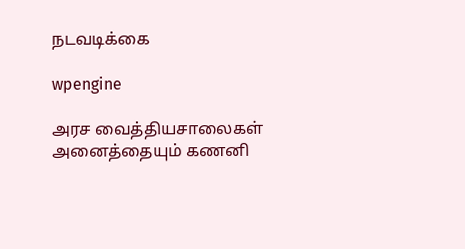நடவடிக்கை

wpengine

அரச வைத்தியசாலைகள் அனைத்தையும் கணனி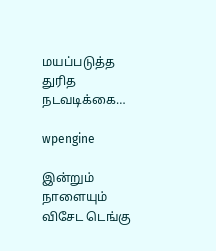மயப்படுத்த துரித நடவடிக்கை…

wpengine

இன்றும் நாளையும் விசேட டெங்கு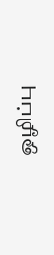ஒழிப்பு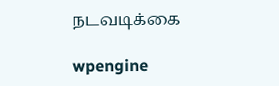நடவடிக்கை

wpengine